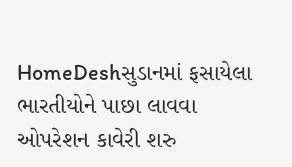HomeDeshસુડાનમાં ફસાયેલા ભારતીયોને પાછા લાવવા ઓપરેશન કાવેરી શરુ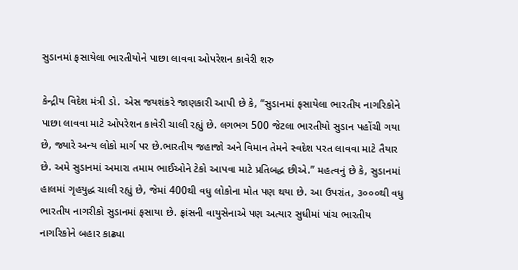સુડાનમાં ફસાયેલા ભારતીયોને પાછા લાવવા ઓપરેશન કાવેરી શરુ

કેન્દ્રીય વિદેશ મંત્રી ડો. એસ જયશંકરે જાણકારી આપી છે કે, “સુડાનમાં ફસાયેલા ભારતીય નાગરિકોને પાછા લાવવા માટે ઓપરેશન કાવેરી ચાલી રહ્યું છે. લગભગ 500 જેટલા ભારતીયો સુડાન પહોંચી ગયા છે, જ્યારે અન્ય લોકો માર્ગ પર છે.ભારતીય જહાજો અને વિમાન તેમને સ્વદેશ પરત લાવવા માટે તૈયાર છે. અમે સુડાનમાં અમારા તમામ ભાઈઓને ટેકો આપવા માટે પ્રતિબદ્ધ છીએ.” મહત્વનું છે કે, સુડાનમાં હાલમાં ગૃહયુદ્ધ ચાલી રહ્યું છે, જેમાં 400થી વધુ લોકોના મોત પણ થયા છે. આ ઉપરાંત, ૩૦૦૦થી વધુ ભારતીય નાગરીકો સુડાનમાં ફસાયા છે. ફ્રાંસની વાયુસેનાએ પણ અત્યાર સુધીમાં પાંચ ભારતીય નાગરિકોને બહાર કાઢ્યા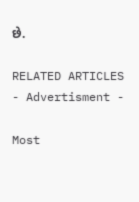છે.

RELATED ARTICLES
- Advertisment -

Most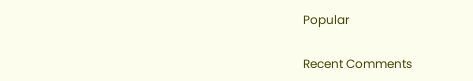Popular

Recent Comments